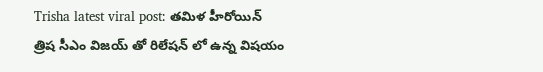Trisha latest viral post: తమిళ హీరోయిన్ త్రిష సీఎం విజయ్ తో రిలేషన్ లో ఉన్న విషయం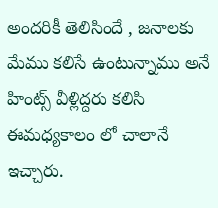అందరికీ తెలిసిందే , జనాలకు మేము కలిసే ఉంటున్నాము అనే హింట్స్ వీళ్లిద్దరు కలిసి ఈమధ్యకాలం లో చాలానే ఇచ్చారు.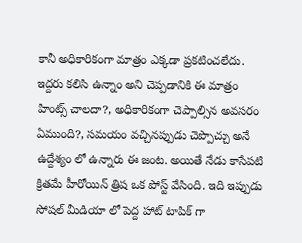కానీ అధికారికంగా మాత్రం ఎక్కడా ప్రకటించలేదు. ఇద్దరు కలిసి ఉన్నాం అని చెప్పడానికి ఈ మాత్రం హింట్స్ చాలదా?, అధికారికంగా చెప్పాల్సిన అవసరం ఏముంది?, సమయం వచ్చినప్పుడు చెప్పొచ్చు అనే ఉద్దేశ్యం లో ఉన్నారు ఈ జంట. అయితే నేడు కాసేపటి క్రితమే హీరోయిన్ త్రిష ఒక పోస్ట్ వేసింది. ఇది ఇప్పుడు సోషల్ మీడియా లో పెద్ద హాట్ టాపిక్ గా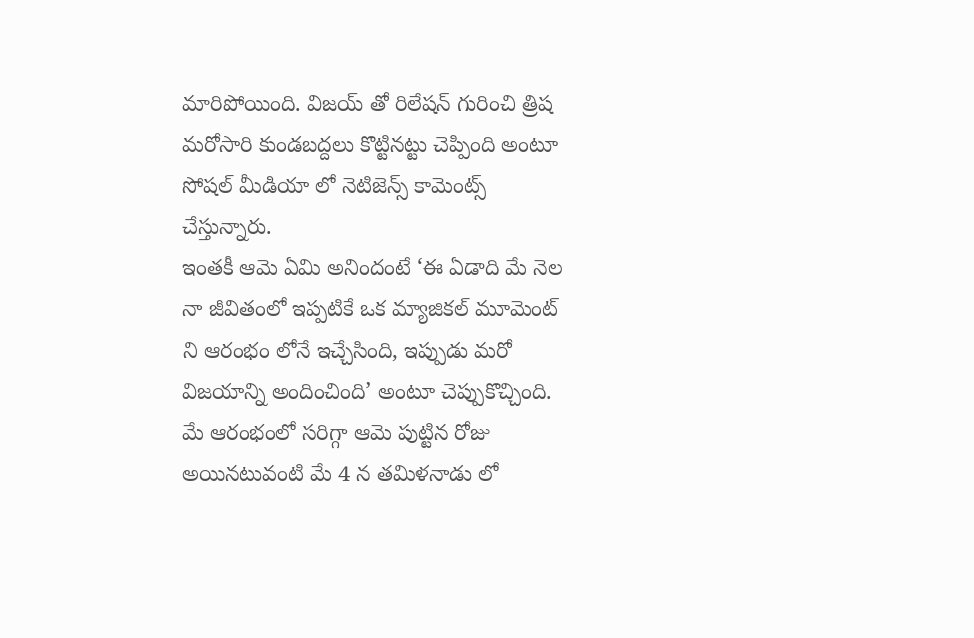మారిపోయింది. విజయ్ తో రిలేషన్ గురించి త్రిష మరోసారి కుండబద్దలు కొట్టినట్టు చెప్పింది అంటూ సోషల్ మీడియా లో నెటిజెన్స్ కామెంట్స్ చేస్తున్నారు.
ఇంతకీ ఆమె ఏమి అనిందంటే ‘ఈ ఏడాది మే నెల నా జీవితంలో ఇప్పటికే ఒక మ్యాజికల్ మూమెంట్ ని ఆరంభం లోనే ఇచ్చేసింది, ఇప్పుడు మరో విజయాన్ని అందించింది’ అంటూ చెప్పుకొచ్చింది. మే ఆరంభంలో సరిగ్గా ఆమె పుట్టిన రోజు అయినటువంటి మే 4 న తమిళనాడు లో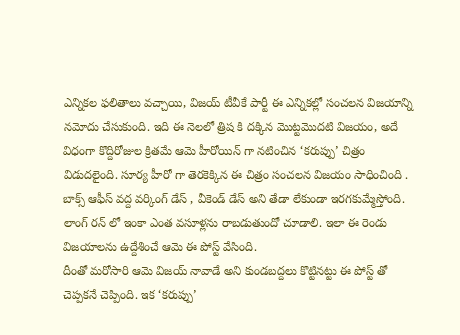ఎన్నికల ఫలితాలు వచ్చాయి, విజయ్ టీవీకే పార్టీ ఈ ఎన్నికల్లో సంచలన విజయాన్ని నమోదు చేసుకుంది. ఇది ఈ నెలలో త్రిష కి దక్కిన మొట్టమొదటి విజయం, అదే విధంగా కొద్దిరోజుల క్రితమే ఆమె హీరోయిన్ గా నటించిన ‘కరుప్పు’ చిత్రం విడుదలైంది. సూర్య హీరో గా తెరకెక్కిన ఈ చిత్రం సంచలన విజయం సాధించింది . బాక్స్ ఆఫీస్ వద్ద వర్కింగ్ డేస్ , వీకెండ్ డేస్ అని తేడా లేకుండా ఇరగకుమ్మేస్తోంది. లాంగ్ రన్ లో ఇంకా ఎంత వసూళ్లను రాబడుతుందో చూడాలి. ఇలా ఈ రెండు విజయాలను ఉద్దేశించే ఆమె ఈ పోస్ట్ వేసింది.
దీంతో మరోసారి ఆమె విజయ్ నావాడే అని కుండబద్దలు కొట్టినట్టు ఈ పోస్ట్ తో చెప్పకనే చెప్పింది. ఇక ‘కరుప్పు’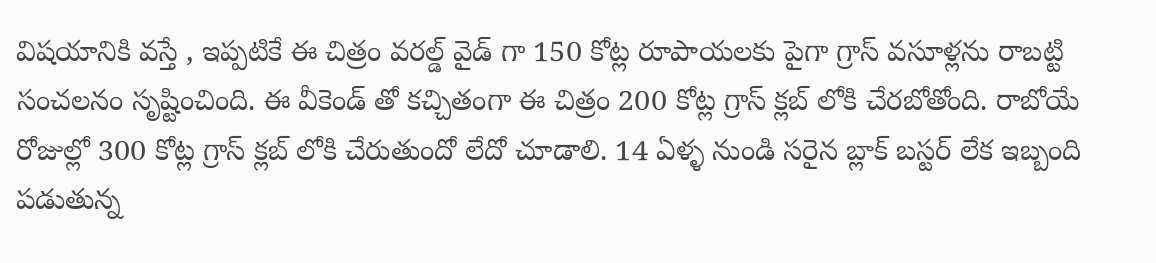విషయానికి వస్తే , ఇప్పటికే ఈ చిత్రం వరల్డ్ వైడ్ గా 150 కోట్ల రూపాయలకు పైగా గ్రాస్ వసూళ్లను రాబట్టి సంచలనం సృష్టించింది. ఈ వీకెండ్ తో కచ్చితంగా ఈ చిత్రం 200 కోట్ల గ్రాస్ క్లబ్ లోకి చేరబోతోంది. రాబోయే రోజుల్లో 300 కోట్ల గ్రాస్ క్లబ్ లోకి చేరుతుందో లేదో చూడాలి. 14 ఏళ్ళ నుండి సరైన బ్లాక్ బస్టర్ లేక ఇబ్బంది పడుతున్న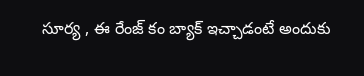సూర్య , ఈ రేంజ్ కం బ్యాక్ ఇచ్చాడంటే అందుకు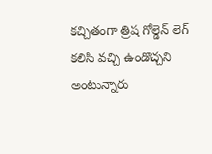కచ్చితంగా త్రిష గోల్డెన్ లెగ్ కలిసి వచ్చి ఉండొచ్చని అంటున్నారు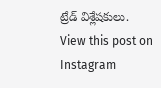ట్రేడ్ విశ్లేషకులు.
View this post on Instagram